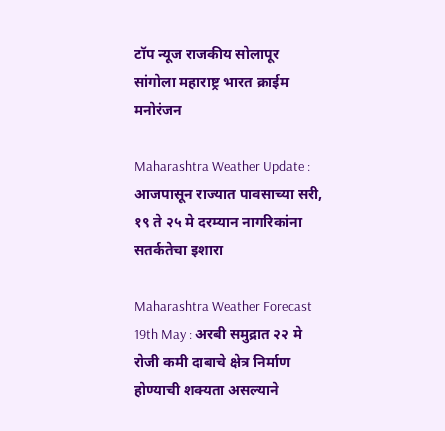टॉप न्यूज राजकीय सोलापूर सांगोला महाराष्ट्र भारत क्राईम मनोरंजन

Maharashtra Weather Update : आजपासून राज्यात पावसाच्या सरी, १९ ते २५ मे दरम्यान नागरिकांना सतर्कतेचा इशारा

Maharashtra Weather Forecast 19th May : अरबी समुद्रात २२ मे रोजी कमी दाबाचे क्षेत्र निर्माण होण्याची शक्यता असल्याने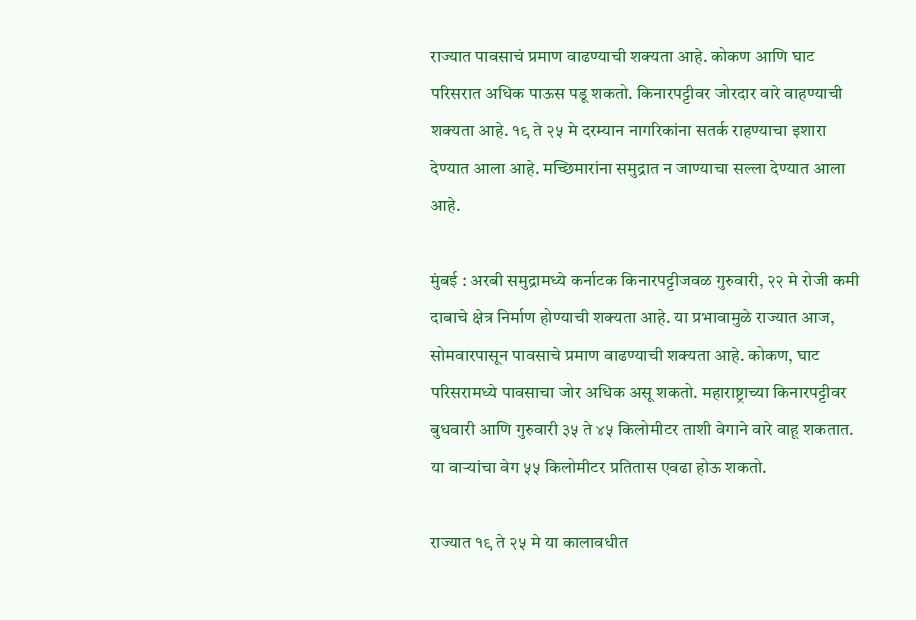राज्यात पावसाचं प्रमाण वाढण्याची शक्यता आहे. कोकण आणि घाट परिसरात अधिक पाऊस पडू शकतो. किनारपट्टीवर जोरदार वारे वाहण्याची शक्यता आहे. १९ ते २५ मे दरम्यान नागरिकांना सतर्क राहण्याचा इशारा देण्यात आला आहे. मच्छिमारांना समुद्रात न जाण्याचा सल्ला देण्यात आला आहे.

मुंबई : अरबी समुद्रामध्ये कर्नाटक किनारपट्टीजवळ गुरुवारी, २२ मे रोजी कमी दाबाचे क्षेत्र निर्माण होण्याची शक्यता आहे. या प्रभावामुळे राज्यात आज, सोमवारपासून पावसाचे प्रमाण वाढण्याची शक्यता आहे. कोकण, घाट परिसरामध्ये पावसाचा जोर अधिक असू शकतो. महाराष्ट्राच्या किनारपट्टीवर बुधवारी आणि गुरुवारी ३५ ते ४५ किलोमीटर ताशी वेगाने वारे वाहू शकतात. या वाऱ्यांचा वेग ५५ किलोमीटर प्रतितास एवढा होऊ शकतो.

राज्यात १९ ते २५ मे या कालावधीत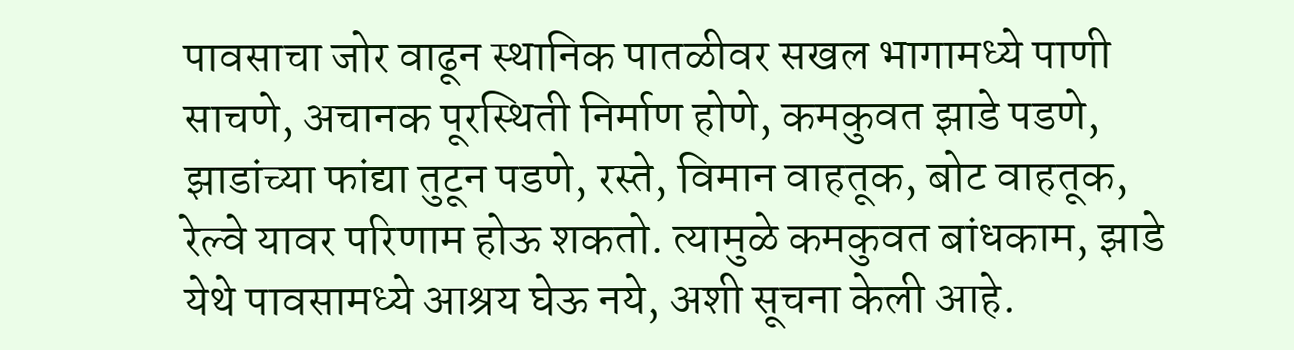पावसाचा जोर वाढून स्थानिक पातळीवर सखल भागामध्ये पाणी साचणे, अचानक पूरस्थिती निर्माण होणे, कमकुवत झाडे पडणे, झाडांच्या फांद्या तुटून पडणे, रस्ते, विमान वाहतूक, बोट वाहतूक, रेल्वे यावर परिणाम होऊ शकतो. त्यामुळे कमकुवत बांधकाम, झाडे येथे पावसामध्ये आश्रय घेऊ नये, अशी सूचना केली आहे.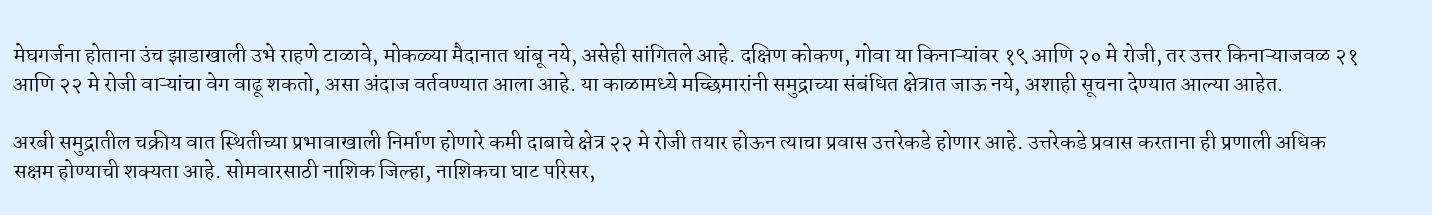मेघगर्जना होताना उंच झाडाखाली उभे राहणे टाळावे, मोकळ्या मैदानात थांबू नये, असेही सांगितले आहे. दक्षिण कोकण, गोवा या किनाऱ्यांवर १९ आणि २० मे रोजी, तर उत्तर किनाऱ्याजवळ २१ आणि २२ मे रोजी वाऱ्यांचा वेग वाढू शकतो, असा अंदाज वर्तवण्यात आला आहे. या काळामध्ये मच्छिमारांनी समुद्राच्या संबंधित क्षेत्रात जाऊ नये, अशाही सूचना देण्यात आल्या आहेत.

अरबी समुद्रातील चक्रीय वात स्थितीच्या प्रभावाखाली निर्माण होणारे कमी दाबाचे क्षेत्र २२ मे रोजी तयार होऊन त्याचा प्रवास उत्तरेकडे होणार आहे. उत्तरेकडे प्रवास करताना ही प्रणाली अधिक सक्षम होण्याची शक्यता आहे. सोमवारसाठी नाशिक जिल्हा, नाशिकचा घाट परिसर,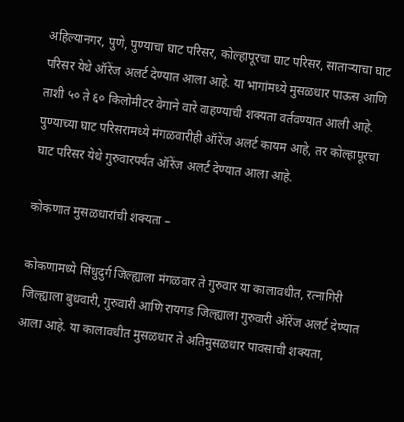अहिल्यानगर, पुणे, पुण्याचा घाट परिसर, कोल्हापूरचा घाट परिसर, साताऱ्याचा घाट परिसर येथे ऑरेंज अलर्ट देण्यात आला आहे. या भागांमध्ये मुसळधार पाऊस आणि ताशी ५० ते ६० किलोमीटर वेगाने वारे वाहण्याची शक्यता वर्तवण्यात आली आहे. पुण्याच्या घाट परिसरामध्ये मंगळवारीही ऑरेंज अलर्ट कायम आहे, तर कोल्हापूरचा घाट परिसर येथे गुरुवारपर्यंत ऑरेंज अलर्ट देण्यात आला आहे.

कोकणात मुसळधारांची शक्यता –

कोकणामध्ये सिंधुदुर्ग जिल्ह्याला मंगळवार ते गुरुवार या कालावधीत, रत्नागिरी जिल्ह्याला बुधवारी, गुरुवारी आणि रायगड जिल्ह्याला गुरुवारी ऑरेंज अलर्ट देण्यात आला आहे. या कालावधीत मुसळधार ते अतिमुसळधार पावसाची शक्यता,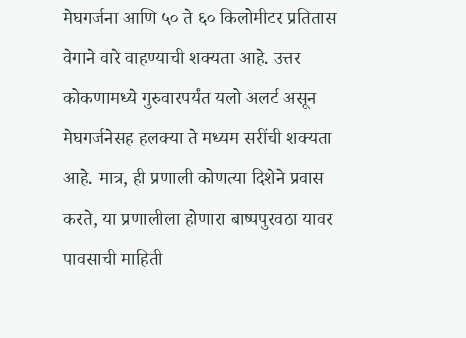मेघगर्जना आणि ५० ते ६० किलोमीटर प्रतितास वेगाने वारे वाहण्याची शक्यता आहे. उत्तर कोकणामध्ये गुरुवारपर्यंत यलो अलर्ट असून मेघगर्जनेसह हलक्या ते मध्यम सरींची शक्यता आहे. मात्र, ही प्रणाली कोणत्या दिशेने प्रवास करते, या प्रणालीला होणारा बाष्पपुरवठा यावर पावसाची माहिती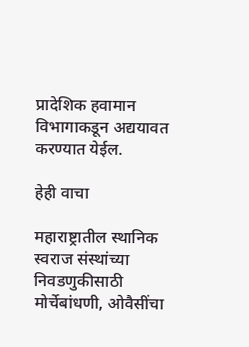प्रादेशिक हवामान विभागाकडून अद्ययावत करण्यात येईल.

हेही वाचा

महाराष्ट्रातील स्थानिक स्वराज संस्थांच्या निवडणुकीसाठी मोर्चेबांधणी, ओवैसींचा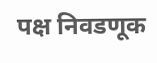पक्ष निवडणूक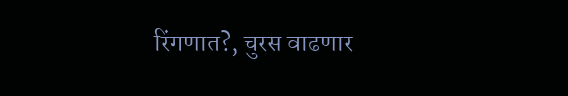रिंगणात?, चुरस वाढणार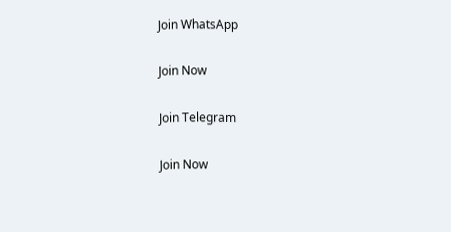Join WhatsApp

Join Now

Join Telegram

Join Now